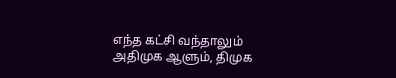எந்த கட்சி வந்தாலும் அதிமுக ஆளும், திமுக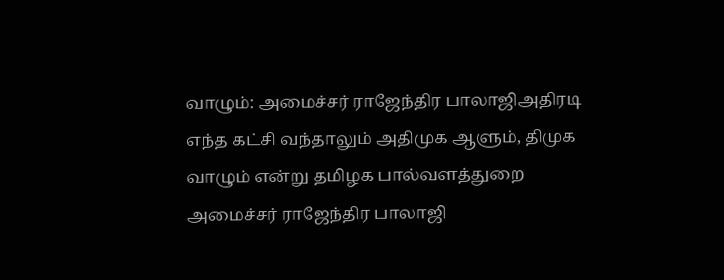வாழும்: அமைச்சர் ராஜேந்திர பாலாஜிஅதிரடி
எந்த கட்சி வந்தாலும் அதிமுக ஆளும், திமுக வாழும் என்று தமிழக பால்வளத்துறை அமைச்சர் ராஜேந்திர பாலாஜி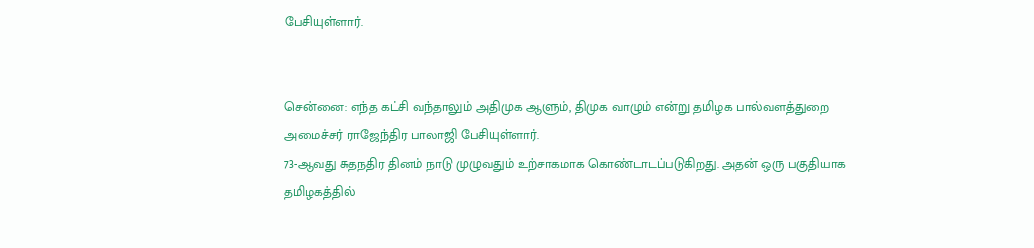பேசியுள்ளார்.


சென்னை: எந்த கட்சி வந்தாலும் அதிமுக ஆளும், திமுக வாழும் என்று தமிழக பால்வளத்துறை அமைச்சர் ராஜேந்திர பாலாஜி பேசியுள்ளார்.
73-ஆவது சுதநதிர தினம் நாடு முழுவதும் உற்சாகமாக கொண்டாடப்படுகிறது. அதன் ஒரு பகுதியாக தமிழகத்தில்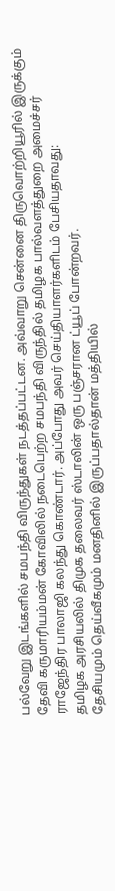பல்வேறு இடங்களில் சமபந்தி விருந்துகள் நடத்தப்பட்டன. அவ்வாறு சென்னை திருவொற்றியூரில் இருக்கும் தேவி கருமாரியம்மன் கோவிலில் நடைபெற்ற சமபந்தி விருந்தில் தமிழக பால்வளத்துறை அமைச்சர் ராஜேந்திர பாலாஜி கலந்து கொண்டார். அப்போது அவர் செய்தியாளர்களிடம் பேசியதாவது:
தமிழக அரசியலில் திமுக தலைவர் ஸ்டாலின் ஒரு பஞ்சரான ட்யூப் போன்றவர்.
தேசியமும் தெய்வீகமும் மனதினில் இருப்பதால்தான் மத்தியில்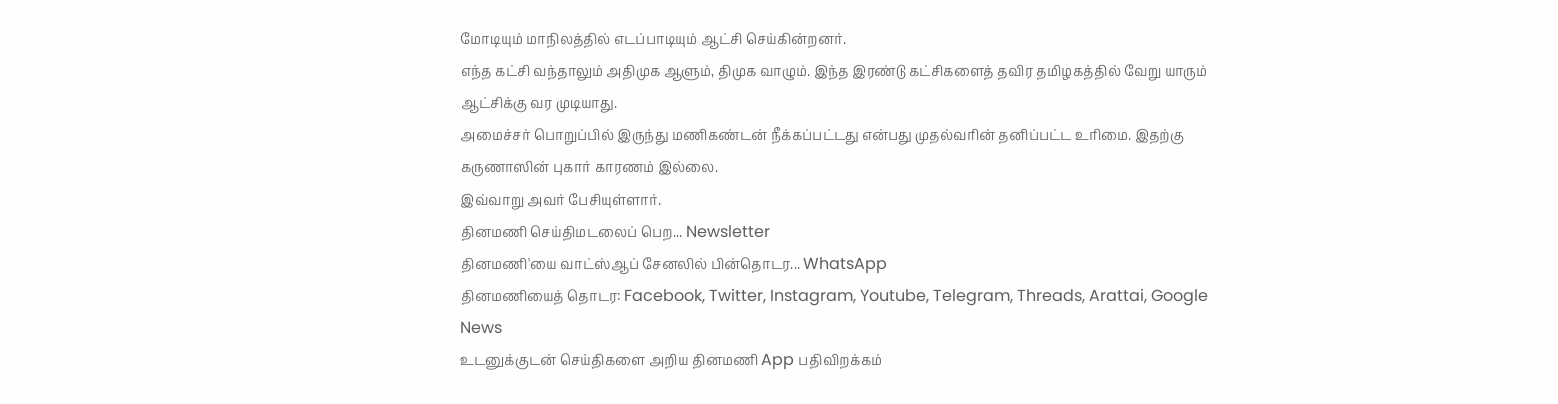மோடியும் மாநிலத்தில் எடப்பாடியும் ஆட்சி செய்கின்றனர்.
எந்த கட்சி வந்தாலும் அதிமுக ஆளும், திமுக வாழும். இந்த இரண்டு கட்சிகளைத் தவிர தமிழகத்தில் வேறு யாரும் ஆட்சிக்கு வர முடியாது.
அமைச்சர் பொறுப்பில் இருந்து மணிகண்டன் நீக்கப்பட்டது என்பது முதல்வரின் தனிப்பட்ட உரிமை. இதற்கு கருணாஸின் புகார் காரணம் இல்லை.
இவ்வாறு அவர் பேசியுள்ளார்.
தினமணி செய்திமடலைப் பெற... Newsletter
தினமணி'யை வாட்ஸ்ஆப் சேனலில் பின்தொடர... WhatsApp
தினமணியைத் தொடர: Facebook, Twitter, Instagram, Youtube, Telegram, Threads, Arattai, Google News
உடனுக்குடன் செய்திகளை அறிய தினமணி App பதிவிறக்கம்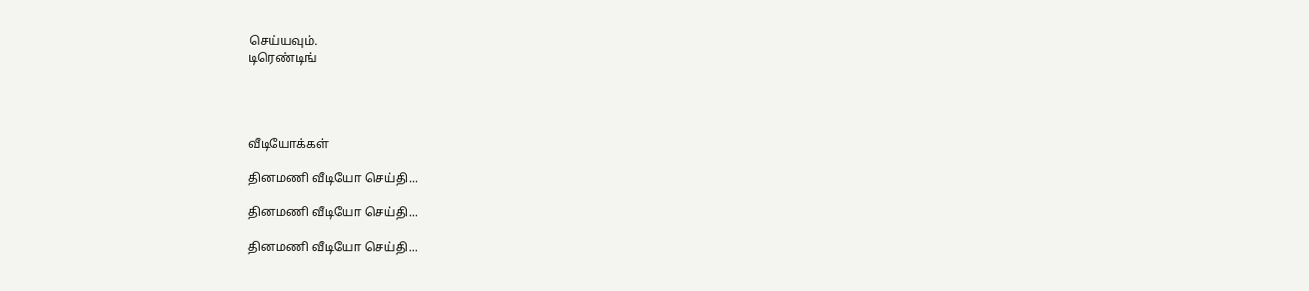செய்யவும்.
டிரெண்டிங்




வீடியோக்கள்

தினமணி வீடியோ செய்தி...

தினமணி வீடியோ செய்தி...

தினமணி வீடியோ செய்தி...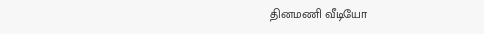தினமணி வீடியோ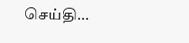செய்தி...